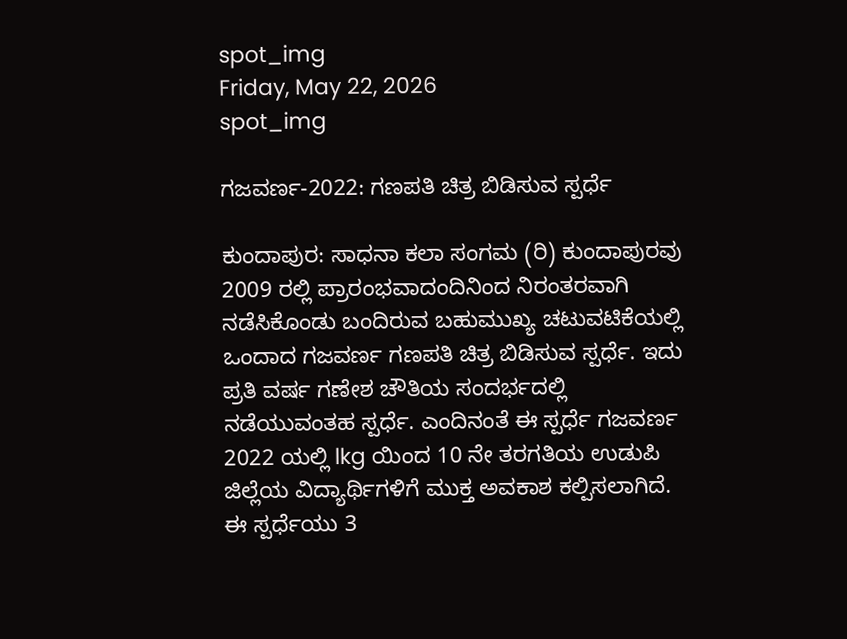spot_img
Friday, May 22, 2026
spot_img

ಗಜವರ್ಣ-2022: ಗಣಪತಿ ಚಿತ್ರ ಬಿಡಿಸುವ ಸ್ಪರ್ಧೆ

ಕುಂದಾಪುರ: ಸಾಧನಾ ಕಲಾ ಸಂಗಮ (ರಿ) ಕುಂದಾಪುರವು 2009 ರಲ್ಲಿ ಪ್ರಾರಂಭವಾದಂದಿನಿಂದ ನಿರಂತರವಾಗಿ ನಡೆಸಿಕೊಂಡು ಬಂದಿರುವ ಬಹುಮುಖ್ಯ ಚಟುವಟಿಕೆಯಲ್ಲಿ ಒಂದಾದ ಗಜವರ್ಣ ಗಣಪತಿ ಚಿತ್ರ ಬಿಡಿಸುವ ಸ್ಪರ್ಧೆ. ಇದು ಪ್ರತಿ ವರ್ಷ ಗಣೇಶ ಚೌತಿಯ ಸಂದರ್ಭದಲ್ಲಿ ನಡೆಯುವಂತಹ ಸ್ಪರ್ಧೆ. ಎಂದಿನಂತೆ ಈ ಸ್ಪರ್ಧೆ ಗಜವರ್ಣ 2022 ಯಲ್ಲಿ lkg ಯಿಂದ 10 ನೇ ತರಗತಿಯ ಉಡುಪಿ ಜಿಲ್ಲೆಯ ವಿದ್ಯಾರ್ಥಿಗಳಿಗೆ ಮುಕ್ತ ಅವಕಾಶ ಕಲ್ಪಿಸಲಾಗಿದೆ. ಈ ಸ್ಪರ್ಧೆಯು 3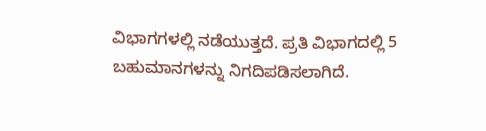ವಿಭಾಗಗಳಲ್ಲಿ ನಡೆಯುತ್ತದೆ. ಪ್ರತಿ ವಿಭಾಗದಲ್ಲಿ 5 ಬಹುಮಾನಗಳನ್ನು ನಿಗದಿಪಡಿಸಲಾಗಿದೆ.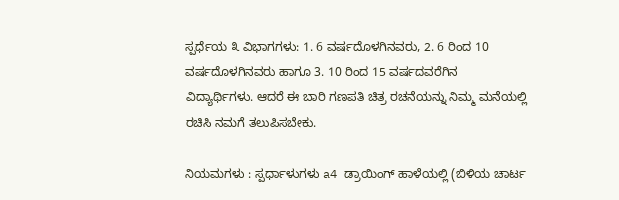ಸ್ಪರ್ಧೆಯ ೩ ವಿಭಾಗಗಳು: 1. 6 ವರ್ಷದೊಳಗಿನವರು, 2. 6 ರಿಂದ 10 ವರ್ಷದೊಳಗಿನವರು ಹಾಗೂ 3. 10 ರಿಂದ 15 ವರ್ಷದವರೆಗಿನ ವಿದ್ಯಾರ್ಥಿಗಳು. ಆದರೆ ಈ ಬಾರಿ ಗಣಪತಿ ಚಿತ್ರ ರಚನೆಯನ್ನು ನಿಮ್ಮ ಮನೆಯಲ್ಲಿ ರಚಿಸಿ ನಮಗೆ ತಲುಪಿಸಬೇಕು.

ನಿಯಮಗಳು : ಸ್ಪರ್ಧಾಳುಗಳು a4 ಡ್ರಾಯಿಂಗ್ ಹಾಳೆಯಲ್ಲಿ (ಬಿಳಿಯ ಚಾರ್ಟ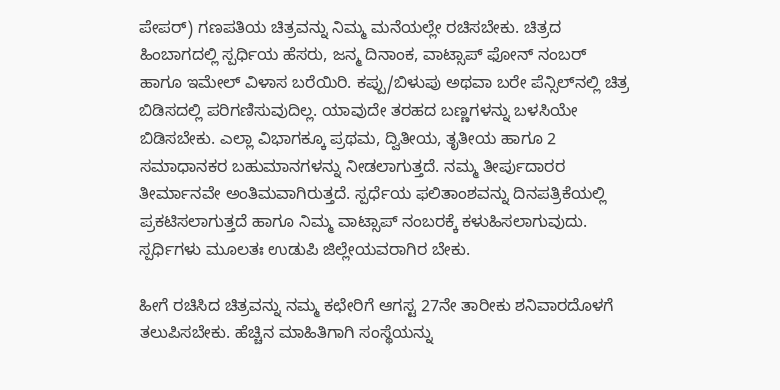ಪೇಪರ್) ಗಣಪತಿಯ ಚಿತ್ರವನ್ನು ನಿಮ್ಮ ಮನೆಯಲ್ಲೇ ರಚಿಸಬೇಕು. ಚಿತ್ರದ ಹಿಂಬಾಗದಲ್ಲಿ ಸ್ಪರ್ಧಿಯ ಹೆಸರು, ಜನ್ಮ ದಿನಾಂಕ, ವಾಟ್ಸಾಪ್ ಫೋನ್ ನಂಬರ್ ಹಾಗೂ ಇಮೇಲ್ ವಿಳಾಸ ಬರೆಯಿರಿ. ಕಪ್ಪು/ಬಿಳುಪು ಅಥವಾ ಬರೇ ಪೆನ್ಸಿಲ್‌ನಲ್ಲಿ ಚಿತ್ರ ಬಿಡಿಸದಲ್ಲಿ ಪರಿಗಣಿಸುವುದಿಲ್ಲ. ಯಾವುದೇ ತರಹದ ಬಣ್ಣಗಳನ್ನು ಬಳಸಿಯೇ ಬಿಡಿಸಬೇಕು. ಎಲ್ಲಾ ವಿಭಾಗಕ್ಕೂ ಪ್ರಥಮ, ದ್ವಿತೀಯ, ತೃತೀಯ ಹಾಗೂ 2 ಸಮಾಧಾನಕರ ಬಹುಮಾನಗಳನ್ನು ನೀಡಲಾಗುತ್ತದೆ. ನಮ್ಮ ತೀರ್ಪುದಾರರ ತೀರ್ಮಾನವೇ ಅಂತಿಮವಾಗಿರುತ್ತದೆ. ಸ್ಪರ್ಧೆಯ ಫಲಿತಾಂಶವನ್ನು ದಿನಪತ್ರಿಕೆಯಲ್ಲಿ ಪ್ರಕಟಿಸಲಾಗುತ್ತದೆ ಹಾಗೂ ನಿಮ್ಮ ವಾಟ್ಸಾಪ್ ನಂಬರಕ್ಕೆ ಕಳುಹಿಸಲಾಗುವುದು. ಸ್ಪರ್ಧಿಗಳು ಮೂಲತಃ ಉಡುಪಿ ಜಿಲ್ಲೇಯವರಾಗಿರ ಬೇಕು.

ಹೀಗೆ ರಚಿಸಿದ ಚಿತ್ರವನ್ನು ನಮ್ಮ ಕಛೇರಿಗೆ ಆಗಸ್ಟ 27ನೇ ತಾರೀಕು ಶನಿವಾರದೊಳಗೆ ತಲುಪಿಸಬೇಕು. ಹೆಚ್ಚಿನ ಮಾಹಿತಿಗಾಗಿ ಸಂಸ್ಥೆಯನ್ನು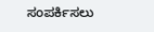ಸಂಪರ್ಕಿಸಲು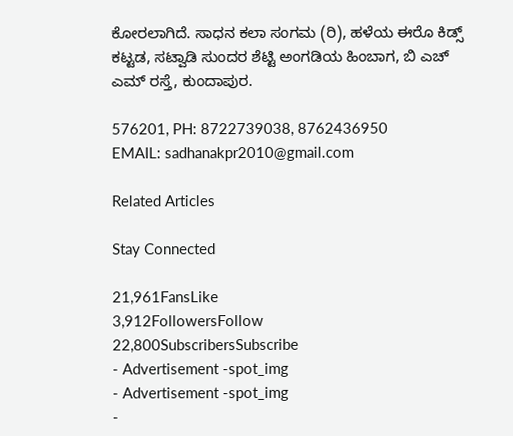ಕೋರಲಾಗಿದೆ. ಸಾಧನ ಕಲಾ ಸಂಗಮ (ರಿ), ಹಳೆಯ ಈರೊ ಕಿಡ್ಸ್ ಕಟ್ಟಡ, ಸಟ್ವಾಡಿ ಸುಂದರ ಶೆಟ್ಟಿ ಅಂಗಡಿಯ ಹಿಂಬಾಗ, ಬಿ ಎಚ್ ಎಮ್ ರಸ್ತೆ, ಕುಂದಾಪುರ.

576201, PH: 8722739038, 8762436950
EMAIL: sadhanakpr2010@gmail.com

Related Articles

Stay Connected

21,961FansLike
3,912FollowersFollow
22,800SubscribersSubscribe
- Advertisement -spot_img
- Advertisement -spot_img
-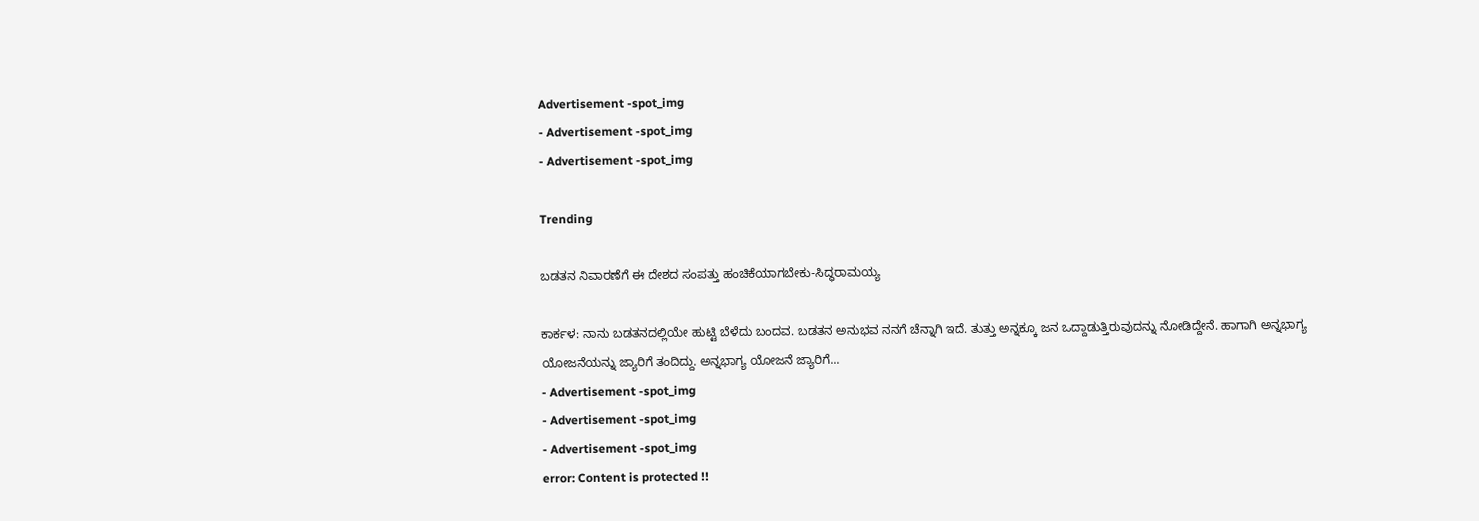Advertisement -spot_img
- Advertisement -spot_img
- Advertisement -spot_img

Trending

ಬಡತನ ನಿವಾರಣೆಗೆ ಈ ದೇಶದ ಸಂಪತ್ತು ಹಂಚಿಕೆಯಾಗಬೇಕು-ಸಿದ್ಧರಾಮಯ್ಯ

ಕಾರ್ಕಳ: ನಾನು ಬಡತನದಲ್ಲಿಯೇ ಹುಟ್ಟಿ ಬೆಳೆದು ಬಂದವ. ಬಡತನ ಅನುಭವ ನನಗೆ ಚೆನ್ನಾಗಿ ಇದೆ. ತುತ್ತು ಅನ್ನಕ್ಕೂ ಜನ ಒದ್ದಾಡುತ್ತಿರುವುದನ್ನು ನೋಡಿದ್ದೇನೆ. ಹಾಗಾಗಿ ಅನ್ನಭಾಗ್ಯ ಯೋಜನೆಯನ್ನು ಜ್ಯಾರಿಗೆ ತಂದಿದ್ದು. ಅನ್ನಭಾಗ್ಯ ಯೋಜನೆ ಜ್ಯಾರಿಗೆ...
- Advertisement -spot_img
- Advertisement -spot_img
- Advertisement -spot_img
error: Content is protected !!